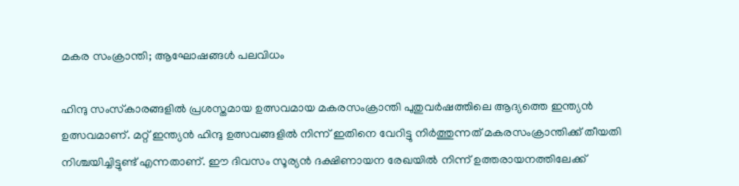മകര സംക്രാന്തി; ആഘോഷങ്ങള്‍ പലവിധം

ഹിന്ദു സംസ്‌കാരങ്ങളില്‍ പ്രശസ്തമായ ഉത്സവമായ മകരസംക്രാന്തി പുതുവര്‍ഷത്തിലെ ആദ്യത്തെ ഇന്ത്യന്‍ ഉത്സവമാണ്. മറ്റ് ഇന്ത്യന്‍ ഹിന്ദു ഉത്സവങ്ങളില്‍ നിന്ന് ഇതിനെ വേറിട്ടു നിര്‍ത്തുന്നത് മകരസംക്രാന്തിക്ക് തീയതി നിശ്ചയിച്ചിട്ടുണ്ട് എന്നതാണ്. ഈ ദിവസം സൂര്യന്‍ ദക്ഷിണായന രേഖയില്‍ നിന്ന് ഉത്തരായനത്തിലേക്ക്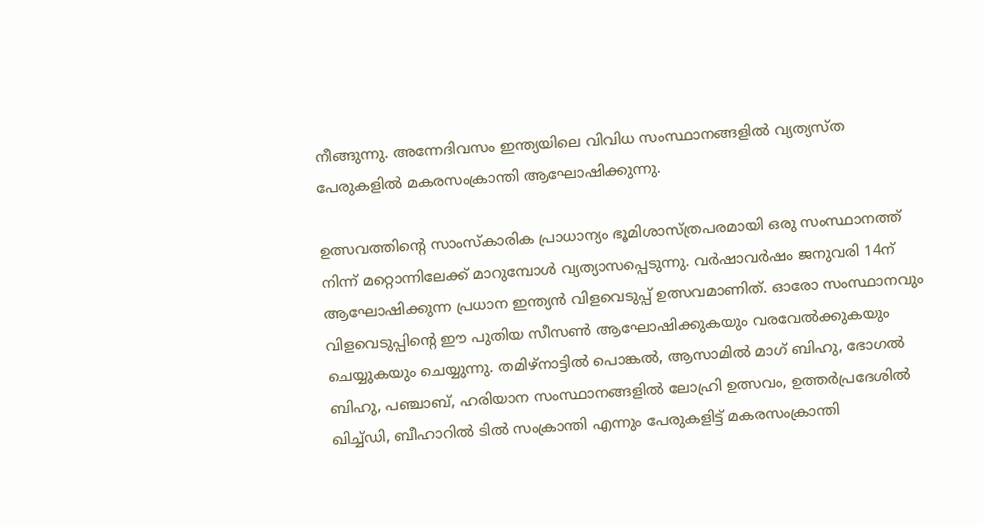നീങ്ങുന്നു. അന്നേദിവസം ഇന്ത്യയിലെ വിവിധ സംസ്ഥാനങ്ങളില്‍ വ്യത്യസ്ത പേരുകളില്‍ മകരസംക്രാന്തി ആഘോഷിക്കുന്നു.

ഉത്സവത്തിന്റെ സാംസ്‌കാരിക പ്രാധാന്യം ഭൂമിശാസ്ത്രപരമായി ഒരു സംസ്ഥാനത്ത് നിന്ന് മറ്റൊന്നിലേക്ക് മാറുമ്പോള്‍ വ്യത്യാസപ്പെടുന്നു. വര്‍ഷാവര്‍ഷം ജനുവരി 14ന് ആഘോഷിക്കുന്ന പ്രധാന ഇന്ത്യന്‍ വിളവെടുപ്പ് ഉത്സവമാണിത്. ഓരോ സംസ്ഥാനവും വിളവെടുപ്പിന്റെ ഈ പുതിയ സീസണ്‍ ആഘോഷിക്കുകയും വരവേല്‍ക്കുകയും ചെയ്യുകയും ചെയ്യുന്നു. തമിഴ്നാട്ടില്‍ പൊങ്കല്‍, ആസാമില്‍ മാഗ് ബിഹു, ഭോഗല്‍ ബിഹു, പഞ്ചാബ്, ഹരിയാന സംസ്ഥാനങ്ങളില്‍ ലോഹ്രി ഉത്സവം, ഉത്തര്‍പ്രദേശില്‍ ഖിച്ച്ഡി, ബീഹാറില്‍ ടില്‍ സംക്രാന്തി എന്നും പേരുകളിട്ട് മകരസംക്രാന്തി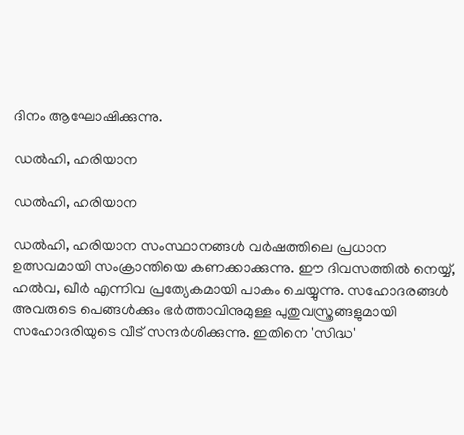ദിനം ആഘോഷിക്കുന്നു.

ഡല്‍ഹി, ഹരിയാന

ഡല്‍ഹി, ഹരിയാന

ഡല്‍ഹി, ഹരിയാന സംസ്ഥാനങ്ങള്‍ വര്‍ഷത്തിലെ പ്രധാന ഉത്സവമായി സംക്രാന്തിയെ കണക്കാക്കുന്നു. ഈ ദിവസത്തില്‍ നെയ്യ്, ഹല്‍വ, ഖീര്‍ എന്നിവ പ്രത്യേകമായി പാകം ചെയ്യുന്നു. സഹോദരങ്ങള്‍ അവരുടെ പെങ്ങള്‍ക്കും ഭര്‍ത്താവിനുമുള്ള പുതുവസ്ത്രങ്ങളുമായി സഹോദരിയുടെ വീട് സന്ദര്‍ശിക്കുന്നു. ഇതിനെ 'സിദ്ധ'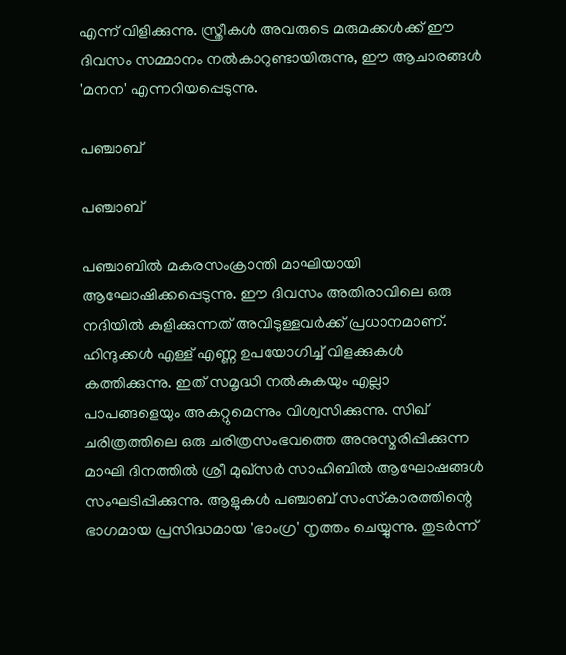എന്ന് വിളിക്കുന്നു. സ്ത്രീകള്‍ അവരുടെ മരുമക്കള്‍ക്ക് ഈ ദിവസം സമ്മാനം നല്‍കാറുണ്ടായിരുന്നു, ഈ ആചാരങ്ങള്‍ 'മനന' എന്നറിയപ്പെടുന്നു.

പഞ്ചാബ്

പഞ്ചാബ്

പഞ്ചാബില്‍ മകരസംക്രാന്തി മാഘിയായി ആഘോഷിക്കപ്പെടുന്നു. ഈ ദിവസം അതിരാവിലെ ഒരു നദിയില്‍ കുളിക്കുന്നത് അവിടുള്ളവര്‍ക്ക് പ്രധാനമാണ്. ഹിന്ദുക്കള്‍ എള്ള് എണ്ണ ഉപയോഗിച്ച് വിളക്കുകള്‍ കത്തിക്കുന്നു. ഇത് സമൃദ്ധി നല്‍കുകയും എല്ലാ പാപങ്ങളെയും അകറ്റുമെന്നും വിശ്വസിക്കുന്നു. സിഖ് ചരിത്രത്തിലെ ഒരു ചരിത്രസംഭവത്തെ അനുസ്മരിപ്പിക്കുന്ന മാഘി ദിനത്തില്‍ ശ്രീ മുഖ്സര്‍ സാഹിബില്‍ ആഘോഷങ്ങള്‍ സംഘടിപ്പിക്കുന്നു. ആളുകള്‍ പഞ്ചാബ് സംസ്‌കാരത്തിന്റെ ഭാഗമായ പ്രസിദ്ധമായ 'ഭാംഗ്ര' നൃത്തം ചെയ്യുന്നു. തുടര്‍ന്ന്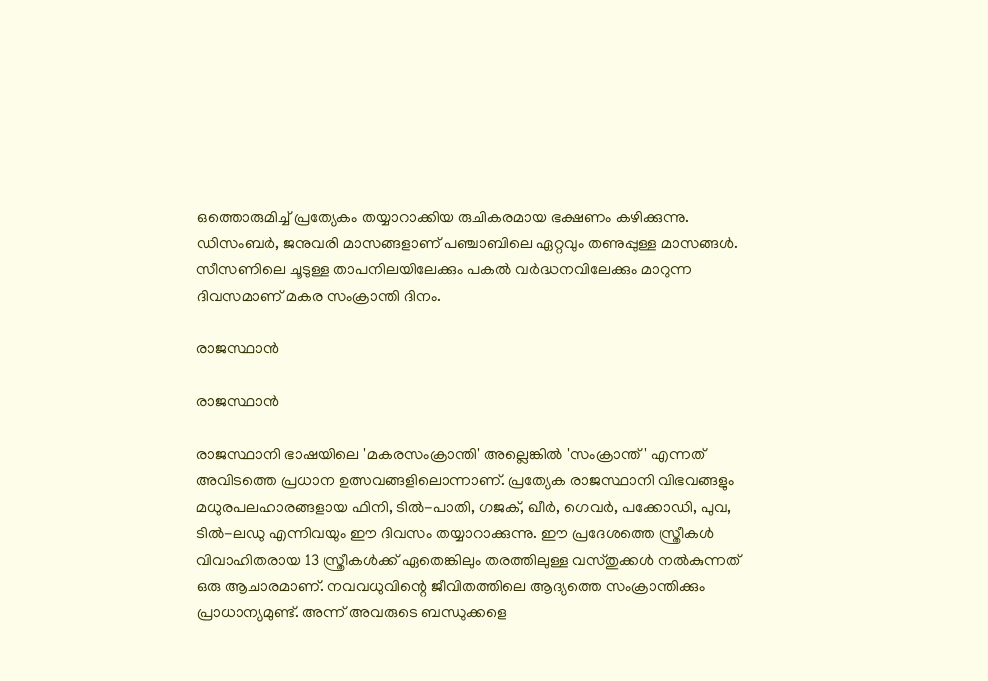ഒത്തൊരുമിച്ച് പ്രത്യേകം തയ്യാറാക്കിയ രുചികരമായ ഭക്ഷണം കഴിക്കുന്നു. ഡിസംബര്‍, ജനുവരി മാസങ്ങളാണ് പഞ്ചാബിലെ ഏറ്റവും തണുപ്പുള്ള മാസങ്ങള്‍. സീസണിലെ ചൂടുള്ള താപനിലയിലേക്കും പകല്‍ വര്‍ദ്ധനവിലേക്കും മാറുന്ന ദിവസമാണ് മകര സംക്രാന്തി ദിനം.

രാജസ്ഥാന്‍

രാജസ്ഥാന്‍

രാജസ്ഥാനി ഭാഷയിലെ 'മകരസംക്രാന്തി' അല്ലെങ്കില്‍ 'സംക്രാന്ത്' എന്നത് അവിടത്തെ പ്രധാന ഉത്സവങ്ങളിലൊന്നാണ്. പ്രത്യേക രാജസ്ഥാനി വിഭവങ്ങളും മധുരപലഹാരങ്ങളായ ഫിനി, ടില്‍-പാതി, ഗജക്, ഖീര്‍, ഗെവര്‍, പക്കോഡി, പുവ, ടില്‍-ലഡു എന്നിവയും ഈ ദിവസം തയ്യാറാക്കുന്നു. ഈ പ്രദേശത്തെ സ്ത്രീകള്‍ വിവാഹിതരായ 13 സ്ത്രീകള്‍ക്ക് ഏതെങ്കിലും തരത്തിലുള്ള വസ്തുക്കള്‍ നല്‍കുന്നത് ഒരു ആചാരമാണ്. നവവധുവിന്റെ ജീവിതത്തിലെ ആദ്യത്തെ സംക്രാന്തിക്കും പ്രാധാന്യമുണ്ട്. അന്ന് അവരുടെ ബന്ധുക്കളെ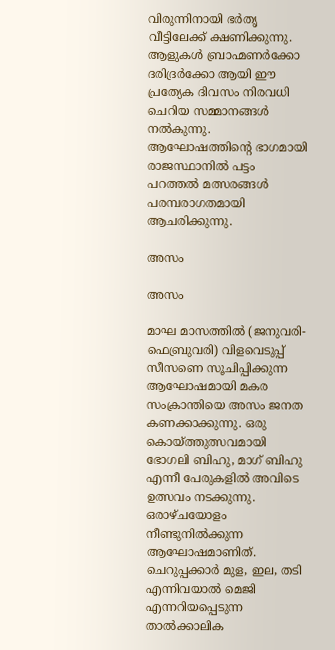വിരുന്നിനായി ഭര്‍തൃ വീട്ടിലേക്ക് ക്ഷണിക്കുന്നു. ആളുകള്‍ ബ്രാഹ്മണര്‍ക്കോ ദരിദ്രര്‍ക്കോ ആയി ഈ പ്രത്യേക ദിവസം നിരവധി ചെറിയ സമ്മാനങ്ങള്‍ നല്‍കുന്നു. ആഘോഷത്തിന്റെ ഭാഗമായി രാജസ്ഥാനില്‍ പട്ടം പറത്തല്‍ മത്സരങ്ങള്‍ പരമ്പരാഗതമായി ആചരിക്കുന്നു.

അസം

അസം

മാഘ മാസത്തില്‍ (ജനുവരി-ഫെബ്രുവരി) വിളവെടുപ്പ് സീസണെ സൂചിപ്പിക്കുന്ന ആഘോഷമായി മകര സംക്രാന്തിയെ അസം ജനത കണക്കാക്കുന്നു. ഒരു കൊയ്ത്തുത്സവമായി ഭോഗലി ബിഹു, മാഗ് ബിഹു എന്നീ പേരുകളില്‍ അവിടെ ഉത്സവം നടക്കുന്നു. ഒരാഴ്ചയോളം നീണ്ടുനില്‍ക്കുന്ന ആഘോഷമാണിത്. ചെറുപ്പക്കാര്‍ മുള, ഇല, തടി എന്നിവയാല്‍ മെജി എന്നറിയപ്പെടുന്ന താല്‍ക്കാലിക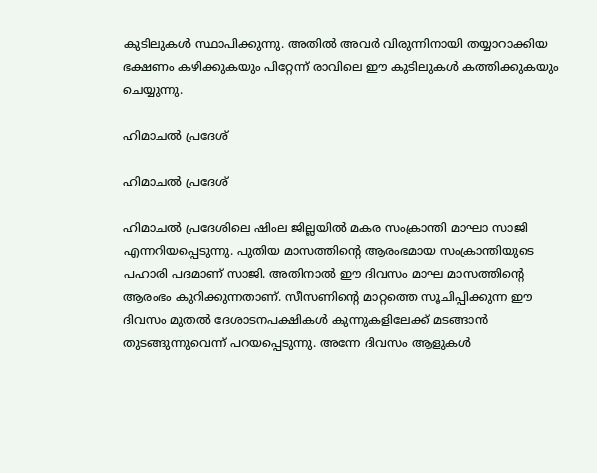കുടിലുകള്‍ സ്ഥാപിക്കുന്നു. അതില്‍ അവര്‍ വിരുന്നിനായി തയ്യാറാക്കിയ ഭക്ഷണം കഴിക്കുകയും പിറ്റേന്ന് രാവിലെ ഈ കുടിലുകള്‍ കത്തിക്കുകയും ചെയ്യുന്നു.

ഹിമാചല്‍ പ്രദേശ്

ഹിമാചല്‍ പ്രദേശ്

ഹിമാചല്‍ പ്രദേശിലെ ഷിംല ജില്ലയില്‍ മകര സംക്രാന്തി മാഘാ സാജി എന്നറിയപ്പെടുന്നു. പുതിയ മാസത്തിന്റെ ആരംഭമായ സംക്രാന്തിയുടെ പഹാരി പദമാണ് സാജി. അതിനാല്‍ ഈ ദിവസം മാഘ മാസത്തിന്റെ ആരംഭം കുറിക്കുന്നതാണ്. സീസണിന്റെ മാറ്റത്തെ സൂചിപ്പിക്കുന്ന ഈ ദിവസം മുതല്‍ ദേശാടനപക്ഷികള്‍ കുന്നുകളിലേക്ക് മടങ്ങാന്‍ തുടങ്ങുന്നുവെന്ന് പറയപ്പെടുന്നു. അന്നേ ദിവസം ആളുകള്‍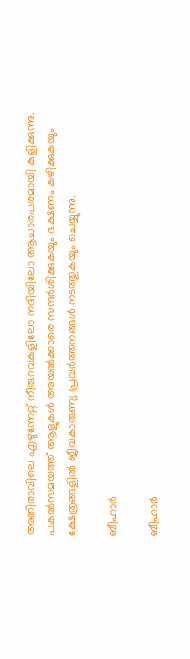അതിരാവിലെ എഴുന്നേറ്റ് നീരുറവകളിലോ നദിയിലോ ആചാരപരമായി കുളിക്കുന്നു. പകല്‍സമയത്ത് ആളുകള്‍ അയല്‍ക്കാരെ സന്ദര്‍ശിക്കുകയും ഭക്ഷണം കഴിക്കുകയും ക്ഷേത്രങ്ങളില്‍ ജീവകാരുണ്യ പ്രവര്‍ത്തനങ്ങള്‍ നടത്തുകയും ചെയ്യുന്നു.

ബീഹാര്‍

ബീഹാര്‍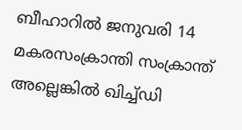ബീഹാറില്‍ ജനുവരി 14 മകരസംക്രാന്തി സംക്രാന്ത് അല്ലെങ്കില്‍ ഖിച്ച്ഡി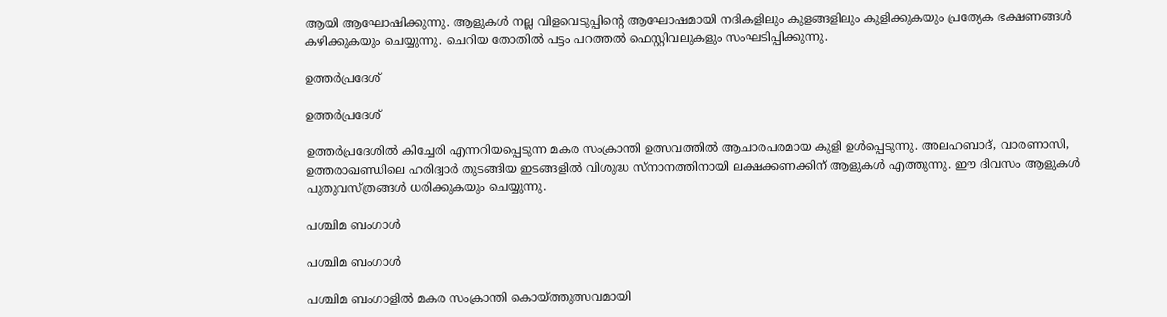ആയി ആഘോഷിക്കുന്നു. ആളുകള്‍ നല്ല വിളവെടുപ്പിന്റെ ആഘോഷമായി നദികളിലും കുളങ്ങളിലും കുളിക്കുകയും പ്രത്യേക ഭക്ഷണങ്ങള്‍ കഴിക്കുകയും ചെയ്യുന്നു. ചെറിയ തോതില്‍ പട്ടം പറത്തല്‍ ഫെസ്റ്റിവലുകളും സംഘടിപ്പിക്കുന്നു.

ഉത്തര്‍പ്രദേശ്

ഉത്തര്‍പ്രദേശ്

ഉത്തര്‍പ്രദേശില്‍ കിച്ചേരി എന്നറിയപ്പെടുന്ന മകര സംക്രാന്തി ഉത്സവത്തില്‍ ആചാരപരമായ കുളി ഉള്‍പ്പെടുന്നു. അലഹബാദ്, വാരണാസി, ഉത്തരാഖണ്ഡിലെ ഹരിദ്വാര്‍ തുടങ്ങിയ ഇടങ്ങളില്‍ വിശുദ്ധ സ്‌നാനത്തിനായി ലക്ഷക്കണക്കിന് ആളുകള്‍ എത്തുന്നു. ഈ ദിവസം ആളുകള്‍ പുതുവസ്ത്രങ്ങള്‍ ധരിക്കുകയും ചെയ്യുന്നു.

പശ്ചിമ ബംഗാള്‍

പശ്ചിമ ബംഗാള്‍

പശ്ചിമ ബംഗാളില്‍ മകര സംക്രാന്തി കൊയ്ത്തുത്സവമായി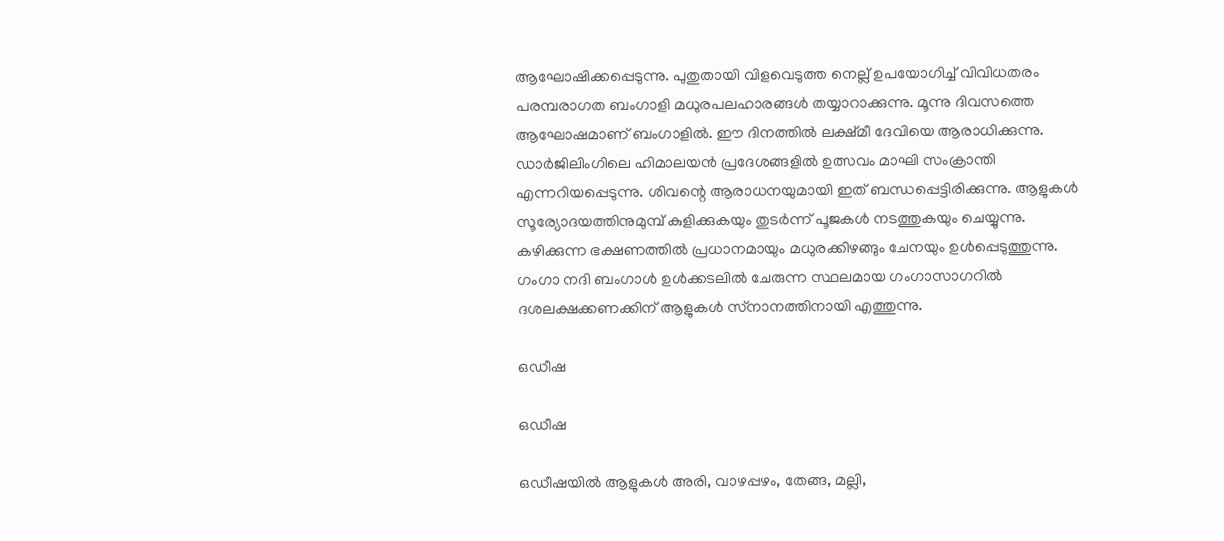ആഘോഷിക്കപ്പെടുന്നു. പുതുതായി വിളവെടുത്ത നെല്ല് ഉപയോഗിച്ച് വിവിധതരം പരമ്പരാഗത ബംഗാളി മധുരപലഹാരങ്ങള്‍ തയ്യാറാക്കുന്നു. മൂന്നു ദിവസത്തെ ആഘോഷമാണ് ബംഗാളില്‍. ഈ ദിനത്തില്‍ ലക്ഷ്മീ ദേവിയെ ആരാധിക്കുന്നു. ഡാര്‍ജിലിംഗിലെ ഹിമാലയന്‍ പ്രദേശങ്ങളില്‍ ഉത്സവം മാഘി സംക്രാന്തി എന്നറിയപ്പെടുന്നു. ശിവന്റെ ആരാധനയുമായി ഇത് ബന്ധപ്പെട്ടിരിക്കുന്നു. ആളുകള്‍ സൂര്യോദയത്തിനുമുമ്പ് കുളിക്കുകയും തുടര്‍ന്ന് പൂജകള്‍ നടത്തുകയും ചെയ്യുന്നു. കഴിക്കുന്ന ഭക്ഷണത്തില്‍ പ്രധാനമായും മധുരക്കിഴങ്ങും ചേനയും ഉള്‍പ്പെടുത്തുന്നു. ഗംഗാ നദി ബംഗാള്‍ ഉള്‍ക്കടലില്‍ ചേരുന്ന സ്ഥലമായ ഗംഗാസാഗറില്‍ ദശലക്ഷക്കണക്കിന് ആളുകള്‍ സ്‌നാനത്തിനായി എത്തുന്നു.

ഒഡീഷ

ഒഡീഷ

ഒഡീഷയില്‍ ആളുകള്‍ അരി, വാഴപ്പഴം, തേങ്ങ, മല്ലി,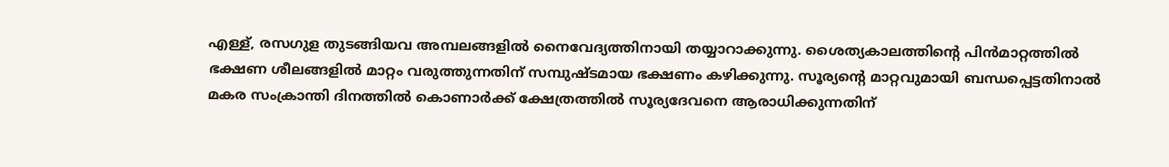എള്ള്, രസഗുള തുടങ്ങിയവ അമ്പലങ്ങളില്‍ നൈവേദ്യത്തിനായി തയ്യാറാക്കുന്നു. ശൈത്യകാലത്തിന്റെ പിന്‍മാറ്റത്തില്‍ ഭക്ഷണ ശീലങ്ങളില്‍ മാറ്റം വരുത്തുന്നതിന് സമ്പുഷ്ടമായ ഭക്ഷണം കഴിക്കുന്നു. സൂര്യന്റെ മാറ്റവുമായി ബന്ധപ്പെട്ടതിനാല്‍ മകര സംക്രാന്തി ദിനത്തില്‍ കൊണാര്‍ക്ക് ക്ഷേത്രത്തില്‍ സൂര്യദേവനെ ആരാധിക്കുന്നതിന്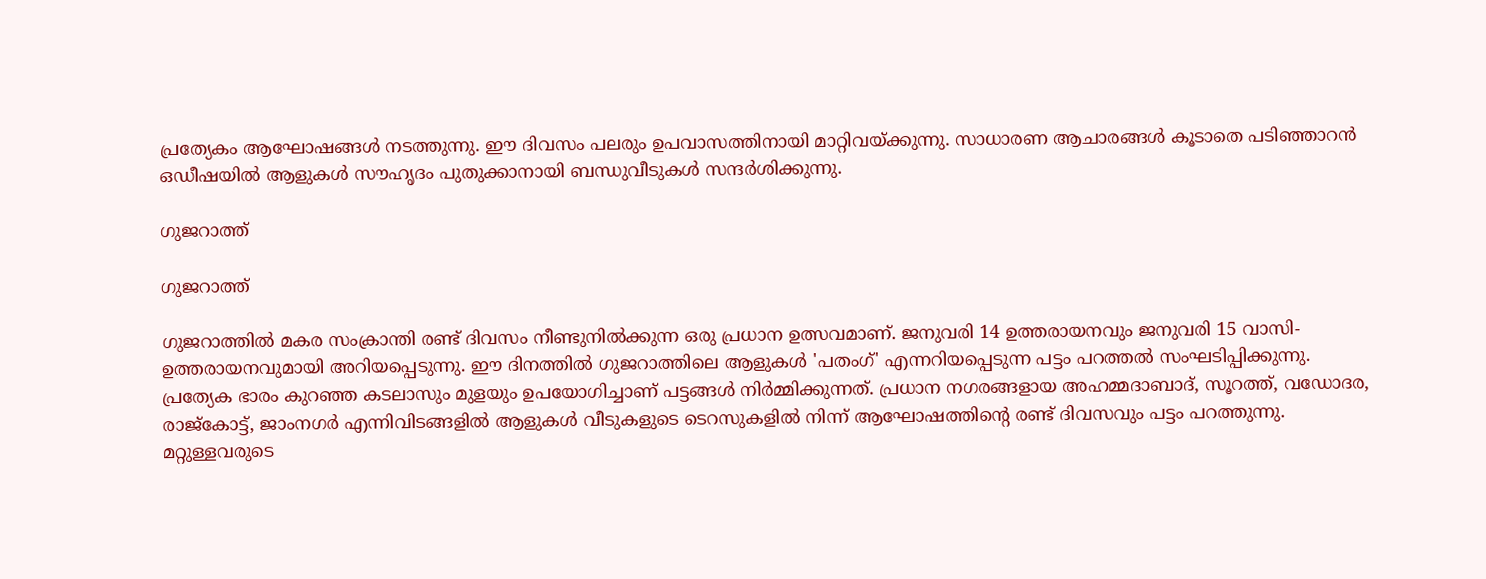പ്രത്യേകം ആഘോഷങ്ങള്‍ നടത്തുന്നു. ഈ ദിവസം പലരും ഉപവാസത്തിനായി മാറ്റിവയ്ക്കുന്നു. സാധാരണ ആചാരങ്ങള്‍ കൂടാതെ പടിഞ്ഞാറന്‍ ഒഡീഷയില്‍ ആളുകള്‍ സൗഹൃദം പുതുക്കാനായി ബന്ധുവീടുകള്‍ സന്ദര്‍ശിക്കുന്നു.

ഗുജറാത്ത്

ഗുജറാത്ത്

ഗുജറാത്തില്‍ മകര സംക്രാന്തി രണ്ട് ദിവസം നീണ്ടുനില്‍ക്കുന്ന ഒരു പ്രധാന ഉത്സവമാണ്. ജനുവരി 14 ഉത്തരായനവും ജനുവരി 15 വാസി-ഉത്തരായനവുമായി അറിയപ്പെടുന്നു. ഈ ദിനത്തില്‍ ഗുജറാത്തിലെ ആളുകള്‍ 'പതംഗ്' എന്നറിയപ്പെടുന്ന പട്ടം പറത്തല്‍ സംഘടിപ്പിക്കുന്നു. പ്രത്യേക ഭാരം കുറഞ്ഞ കടലാസും മുളയും ഉപയോഗിച്ചാണ് പട്ടങ്ങള്‍ നിര്‍മ്മിക്കുന്നത്. പ്രധാന നഗരങ്ങളായ അഹമ്മദാബാദ്, സൂറത്ത്, വഡോദര, രാജ്‌കോട്ട്, ജാംനഗര്‍ എന്നിവിടങ്ങളില്‍ ആളുകള്‍ വീടുകളുടെ ടെറസുകളില്‍ നിന്ന് ആഘോഷത്തിന്റെ രണ്ട് ദിവസവും പട്ടം പറത്തുന്നു. മറ്റുള്ളവരുടെ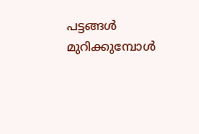പട്ടങ്ങള്‍ മുറിക്കുമ്പോള്‍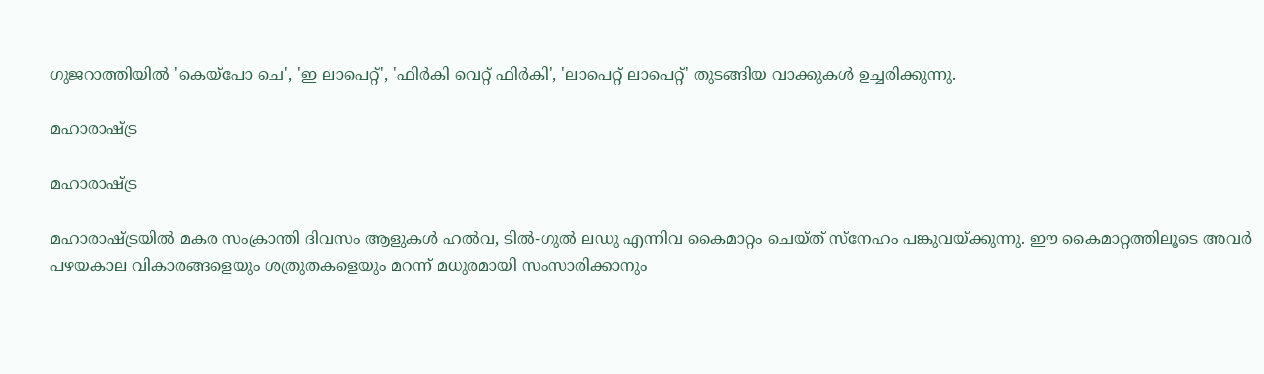ഗുജറാത്തിയില്‍ 'കെയ്പോ ചെ', 'ഇ ലാപെറ്റ്', 'ഫിര്‍കി വെറ്റ് ഫിര്‍കി', 'ലാപെറ്റ് ലാപെറ്റ്' തുടങ്ങിയ വാക്കുകള്‍ ഉച്ചരിക്കുന്നു.

മഹാരാഷ്ട്ര

മഹാരാഷ്ട്ര

മഹാരാഷ്ട്രയില്‍ മകര സംക്രാന്തി ദിവസം ആളുകള്‍ ഹല്‍വ, ടില്‍-ഗുല്‍ ലഡു എന്നിവ കൈമാറ്റം ചെയ്ത് സ്‌നേഹം പങ്കുവയ്ക്കുന്നു. ഈ കൈമാറ്റത്തിലൂടെ അവര്‍ പഴയകാല വികാരങ്ങളെയും ശത്രുതകളെയും മറന്ന് മധുരമായി സംസാരിക്കാനും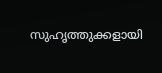സുഹൃത്തുക്കളായി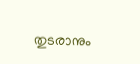തുടരാനും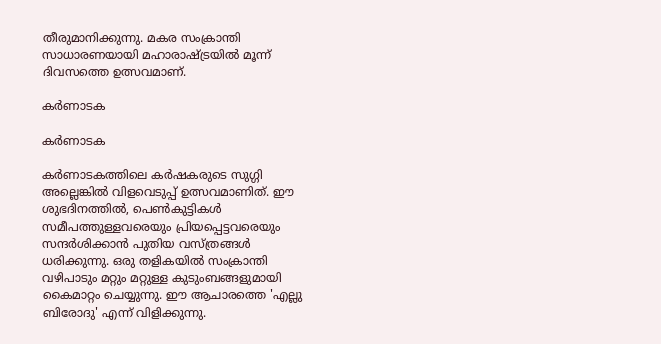തീരുമാനിക്കുന്നു. മകര സംക്രാന്തി സാധാരണയായി മഹാരാഷ്ട്രയില്‍ മൂന്ന് ദിവസത്തെ ഉത്സവമാണ്.

കര്‍ണാടക

കര്‍ണാടക

കര്‍ണാടകത്തിലെ കര്‍ഷകരുടെ സുഗ്ഗി അല്ലെങ്കില്‍ വിളവെടുപ്പ് ഉത്സവമാണിത്. ഈ ശുഭദിനത്തില്‍, പെണ്‍കുട്ടികള്‍ സമീപത്തുള്ളവരെയും പ്രിയപ്പെട്ടവരെയും സന്ദര്‍ശിക്കാന്‍ പുതിയ വസ്ത്രങ്ങള്‍ ധരിക്കുന്നു. ഒരു തളികയില്‍ സംക്രാന്തി വഴിപാടും മറ്റും മറ്റുള്ള കുടുംബങ്ങളുമായി കൈമാറ്റം ചെയ്യുന്നു. ഈ ആചാരത്തെ 'എല്ലു ബിരോദു' എന്ന് വിളിക്കുന്നു.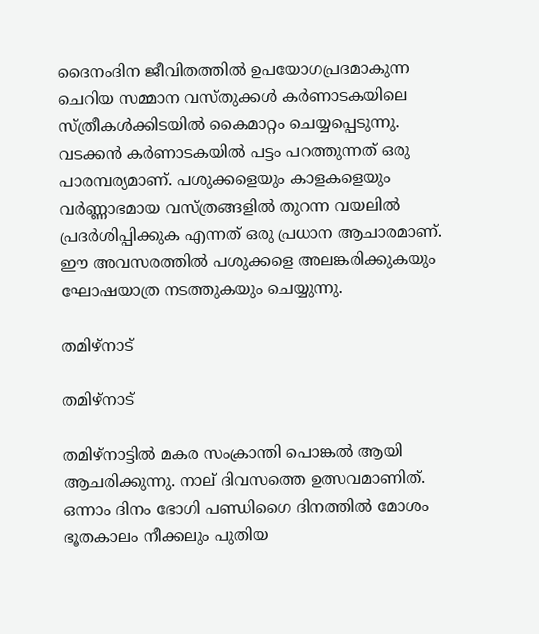ദൈനംദിന ജീവിതത്തില്‍ ഉപയോഗപ്രദമാകുന്ന ചെറിയ സമ്മാന വസ്തുക്കള്‍ കര്‍ണാടകയിലെ സ്ത്രീകള്‍ക്കിടയില്‍ കൈമാറ്റം ചെയ്യപ്പെടുന്നു. വടക്കന്‍ കര്‍ണാടകയില്‍ പട്ടം പറത്തുന്നത് ഒരു പാരമ്പര്യമാണ്. പശുക്കളെയും കാളകളെയും വര്‍ണ്ണാഭമായ വസ്ത്രങ്ങളില്‍ തുറന്ന വയലില്‍ പ്രദര്‍ശിപ്പിക്കുക എന്നത് ഒരു പ്രധാന ആചാരമാണ്. ഈ അവസരത്തില്‍ പശുക്കളെ അലങ്കരിക്കുകയും ഘോഷയാത്ര നടത്തുകയും ചെയ്യുന്നു.

തമിഴ്നാട്

തമിഴ്നാട്

തമിഴ്നാട്ടില്‍ മകര സംക്രാന്തി പൊങ്കല്‍ ആയി ആചരിക്കുന്നു. നാല് ദിവസത്തെ ഉത്സവമാണിത്. ഒന്നാം ദിനം ഭോഗി പണ്ഡിഗൈ ദിനത്തില്‍ മോശം ഭൂതകാലം നീക്കലും പുതിയ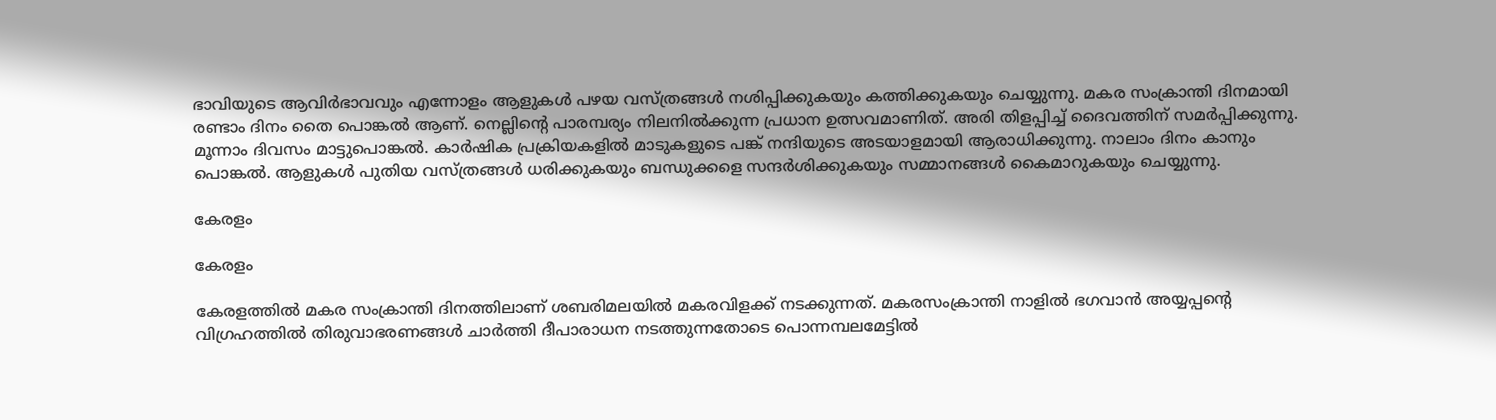ഭാവിയുടെ ആവിര്‍ഭാവവും എന്നോളം ആളുകള്‍ പഴയ വസ്ത്രങ്ങള്‍ നശിപ്പിക്കുകയും കത്തിക്കുകയും ചെയ്യുന്നു. മകര സംക്രാന്തി ദിനമായി രണ്ടാം ദിനം തൈ പൊങ്കല്‍ ആണ്. നെല്ലിന്റെ പാരമ്പര്യം നിലനില്‍ക്കുന്ന പ്രധാന ഉത്സവമാണിത്. അരി തിളപ്പിച്ച് ദൈവത്തിന് സമര്‍പ്പിക്കുന്നു. മൂന്നാം ദിവസം മാട്ടുപൊങ്കല്‍. കാര്‍ഷിക പ്രക്രിയകളില്‍ മാടുകളുടെ പങ്ക് നന്ദിയുടെ അടയാളമായി ആരാധിക്കുന്നു. നാലാം ദിനം കാനും പൊങ്കല്‍. ആളുകള്‍ പുതിയ വസ്ത്രങ്ങള്‍ ധരിക്കുകയും ബന്ധുക്കളെ സന്ദര്‍ശിക്കുകയും സമ്മാനങ്ങള്‍ കൈമാറുകയും ചെയ്യുന്നു.

കേരളം

കേരളം

കേരളത്തില്‍ മകര സംക്രാന്തി ദിനത്തിലാണ് ശബരിമലയില്‍ മകരവിളക്ക് നടക്കുന്നത്. മകരസംക്രാന്തി നാളില്‍ ഭഗവാന്‍ അയ്യപ്പന്റെ വിഗ്രഹത്തില്‍ തിരുവാഭരണങ്ങള്‍ ചാര്‍ത്തി ദീപാരാധന നടത്തുന്നതോടെ പൊന്നമ്പലമേട്ടില്‍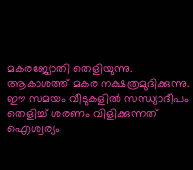മകരജ്യോതി തെളിയുന്നു. ആകാശത്ത് മകര നക്ഷത്രമുദിക്കുന്നു. ഈ സമയം വീടുകളില്‍ സന്ധ്യാദീപം തെളിച്ച് ശരണം വിളിക്കുന്നത് ഐശ്വര്യം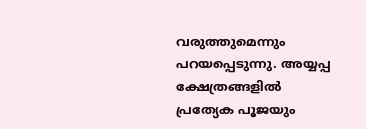വരുത്തുമെന്നും പറയപ്പെടുന്നു. അയ്യപ്പ ക്ഷേത്രങ്ങളില്‍ പ്രത്യേക പൂജയും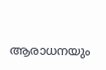ആരാധനയും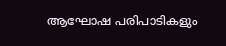ആഘോഷ പരിപാടികളും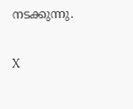നടക്കുന്നു.

X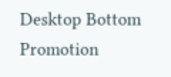Desktop Bottom Promotion